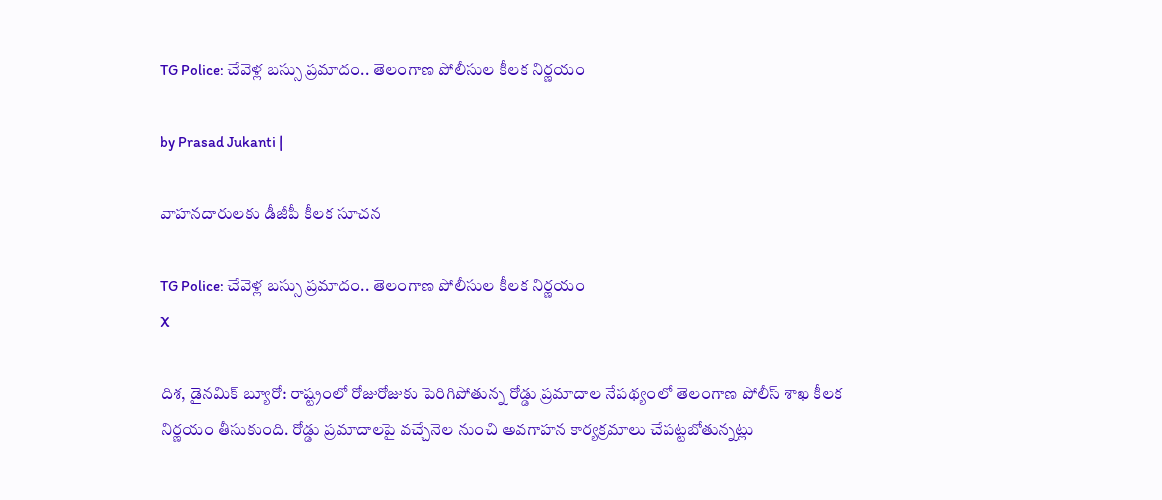TG Police: చేవెళ్ల బస్సు ప్రమాదం.. తెలంగాణ పోలీసుల కీలక నిర్ణయం

by Prasad Jukanti |

వాహనదారులకు డీజీపీ కీలక సూచన

TG Police: చేవెళ్ల బస్సు ప్రమాదం.. తెలంగాణ పోలీసుల కీలక నిర్ణయం
X

దిశ, డైనమిక్ బ్యూరో: రాష్ట్రంలో రోజురోజుకు పెరిగిపోతున్న రోడ్డు ప్రమాదాల నేపథ్యంలో తెలంగాణ పోలీస్ శాఖ కీలక నిర్ణయం తీసుకుంది. రోడ్డు ప్రమాదాలపై వచ్చేనెల నుంచి అవగాహన కార్యక్రమాలు చేపట్టబోతున్నట్లు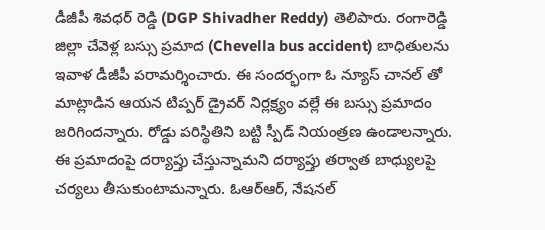డీజీపీ శివధర్ రెడ్డి (DGP Shivadher Reddy) తెలిపారు. రంగారెడ్డి జిల్లా చేవెళ్ల బస్సు ప్రమాద (Chevella bus accident) బాధితులను ఇవాళ డీజీపీ పరామర్శించారు. ఈ సందర్భంగా ఓ న్యూస్ చానల్ తో మాట్లాడిన ఆయన టిప్పర్ డ్రైవర్ నిర్లక్ష్యం వల్లే ఈ బస్సు ప్రమాదం జరిగిందన్నారు. రోడ్డు పరిస్థితిని బట్టి స్పీడ్ నియంత్రణ ఉండాలన్నారు. ఈ ప్రమాదంపై దర్యాప్తు చేస్తున్నామని దర్యాప్తు తర్వాత బాధ్యులపై చర్యలు తీసుకుంటామన్నారు. ఓఆర్ఆర్, నేషనల్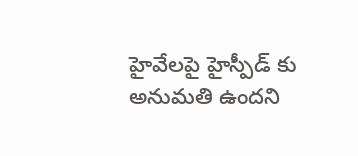హైవేలపై హైస్పీడ్ కు అనుమతి ఉందని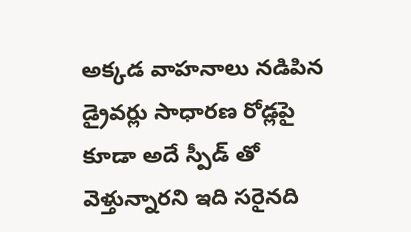అక్కడ వాహనాలు నడిపిన డ్రైవర్లు సాధారణ రోడ్లపై కూడా అదే స్పీడ్ తో వెళ్తున్నారని ఇది సరైనది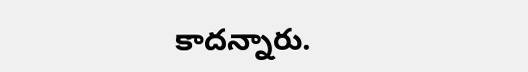కాదన్నారు.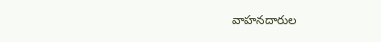వాహనదారుల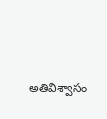అతివిశ్వాసం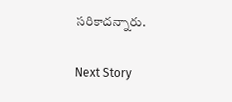సరికాదన్నారు.

Next Story